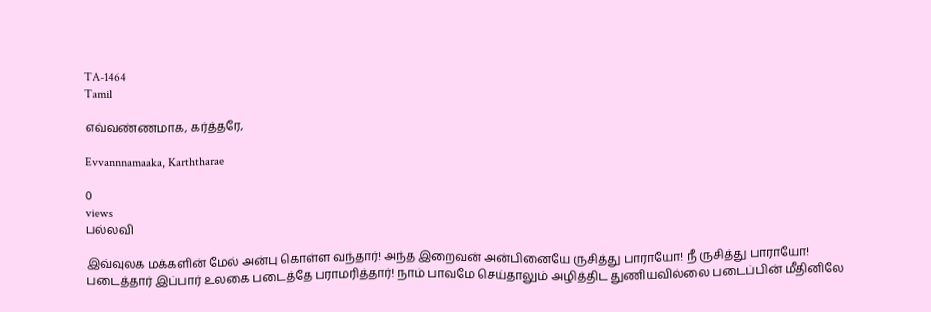TA-1464
Tamil

எவ்வண்ணமாக, கர்த்தரே,

Evvannnamaaka, Karththarae

0
views
பல்லவி

இவ்வுலக மக்களின் மேல் அன்பு கொள்ள வந்தார்! அந்த இறைவன் அன்பினையே ருசித்து பாராயோ! நீ ருசித்து பாராயோ! படைத்தார் இப்பார் உலகை படைத்தே பராமரித்தார்! நாம் பாவமே செய்தாலும் அழித்திட துணியவில்லை படைப்பின் மீதினிலே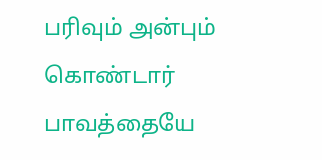பரிவும் அன்பும் கொண்டார் பாவத்தையே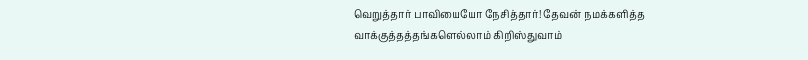வெறுத்தார் பாவியையோ நேசித்தார்! தேவன் நமக்களித்த வாக்குத்தத்தங்களெல்லாம் கிறிஸ்துவாம்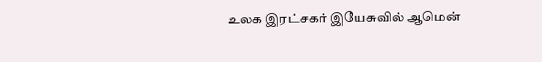உலக இரட்சகர் இயேசுவில் ஆமென்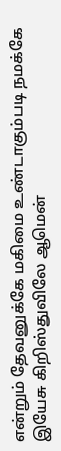என்றும் தேவனுக்கே மகிமை உண்டாகும்படி நமக்கே இயேசு கிறிஸ்துவிலே ஆமென்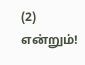(2) என்றும்!